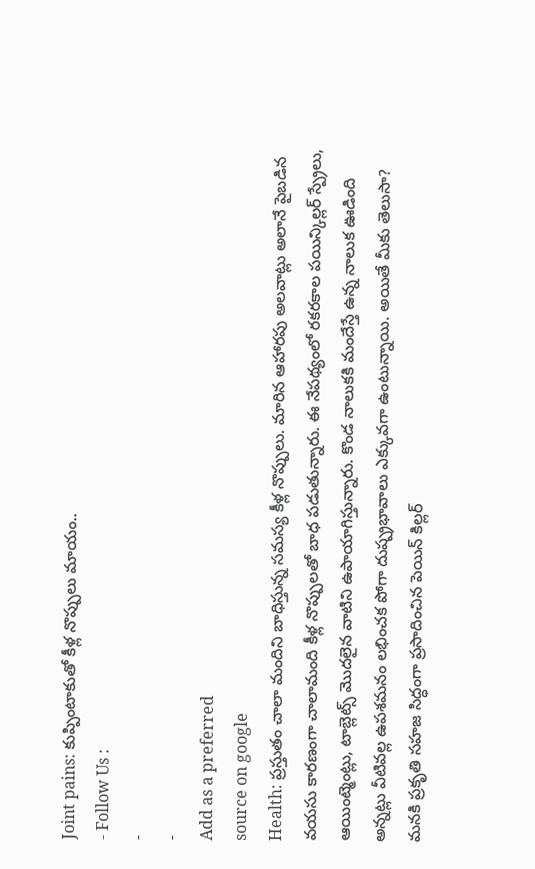Joint pains: కుప్పింటాకుతో కీళ్ల నొప్పులు మాయం..
- Follow Us :
-
-
Add as a preferred
source on google
Health: ప్రస్తుతం చాలా మందిని బాధిస్తున్న సమస్య కీళ్ల నొప్పులు. మారిన ఆహారపు అలవాట్లు అలానే పైబడిన వయసు కారణంగా చాలామంది కీళ్ల నొప్పులతో బాధ పడుతున్నారు. ఈ నేపథ్యంలో రకరకాల పయిన్కిల్లర్ స్ప్రేలు, ఆయింట్మెంట్లు, టాబ్లెట్స్ మొదలైన వాటిని ఉపాయాగిస్తున్నారు. కొండ నాలుకకి మందేస్తే ఉన్న నాలుక ఊడింది అన్నట్లు వీటివల్ల ఉపశమనం లభించక పోగా దుష్ప్రభావాలు ఎక్కువగా ఉంటున్నాయి. అయితే మీకు తెలుసా? మనకి ప్రకృతి సహజ సిద్ధంగా ప్రసాదించిన పెయిన్ కిల్లర్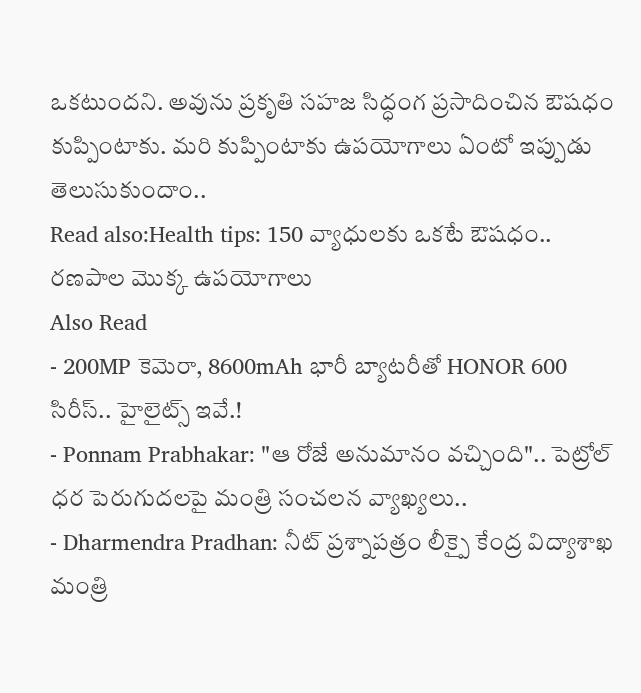ఒకటుందని. అవును ప్రకృతి సహజ సిద్ధంగ ప్రసాదించిన ఔషధం కుప్పింటాకు. మరి కుప్పింటాకు ఉపయోగాలు ఏంటో ఇప్పుడు తెలుసుకుందాం..
Read also:Health tips: 150 వ్యాధులకు ఒకటే ఔషధం.. రణపాల మొక్క ఉపయోగాలు
Also Read
- 200MP కెమెరా, 8600mAh భారీ బ్యాటరీతో HONOR 600 సిరీస్.. హైలైట్స్ ఇవే.!
- Ponnam Prabhakar: "ఆ రోజే అనుమానం వచ్చింది".. పెట్రోల్ ధర పెరుగుదలపై మంత్రి సంచలన వ్యాఖ్యలు..
- Dharmendra Pradhan: నీట్ ప్రశ్నాపత్రం లీక్పై కేంద్ర విద్యాశాఖ మంత్రి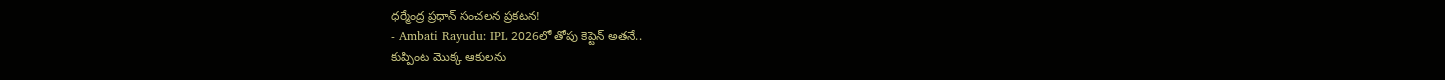ధర్మేంద్ర ప్రధాన్ సంచలన ప్రకటన!
- Ambati Rayudu: IPL 2026లో తోపు కెప్టెన్ అతనే..
కుప్పింట మొక్క ఆకులను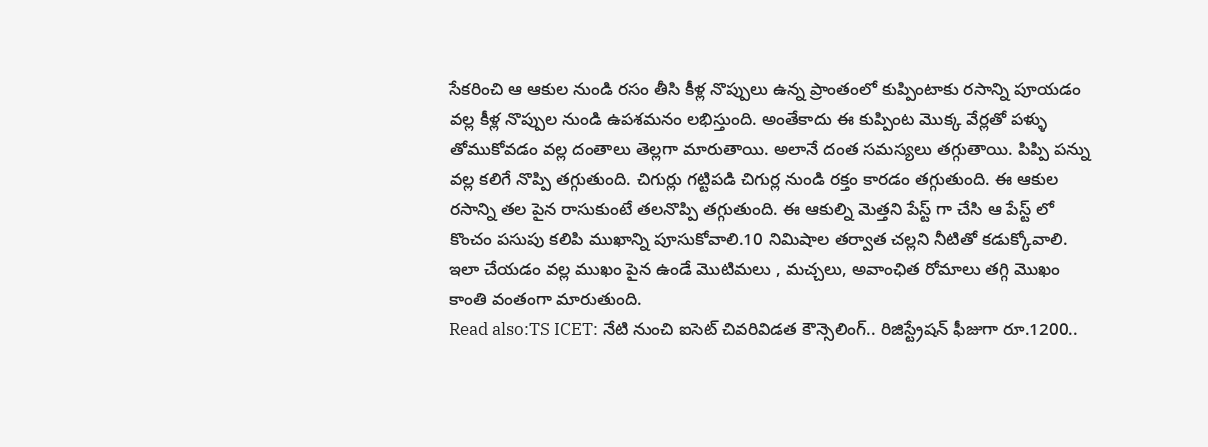సేకరించి ఆ ఆకుల నుండి రసం తీసి కీళ్ల నొప్పులు ఉన్న ప్రాంతంలో కుప్పింటాకు రసాన్ని పూయడం వల్ల కీళ్ల నొప్పుల నుండి ఉపశమనం లభిస్తుంది. అంతేకాదు ఈ కుప్పింట మొక్క వేర్లతో పళ్ళు తోముకోవడం వల్ల దంతాలు తెల్లగా మారుతాయి. అలానే దంత సమస్యలు తగ్గుతాయి. పిప్పి పన్ను వల్ల కలిగే నొప్పి తగ్గుతుంది. చిగుర్లు గట్టిపడి చిగుర్ల నుండి రక్తం కారడం తగ్గుతుంది. ఈ ఆకుల రసాన్ని తల పైన రాసుకుంటే తలనొప్పి తగ్గుతుంది. ఈ ఆకుల్ని మెత్తని పేస్ట్ గా చేసి ఆ పేస్ట్ లో కొంచం పసుపు కలిపి ముఖాన్ని పూసుకోవాలి.10 నిమిషాల తర్వాత చల్లని నీటితో కడుక్కోవాలి. ఇలా చేయడం వల్ల ముఖం పైన ఉండే మొటిమలు , మచ్చలు, అవాంఛిత రోమాలు తగ్గి మొఖం కాంతి వంతంగా మారుతుంది.
Read also:TS ICET: నేటి నుంచి ఐసెట్ చివరివిడత కౌన్సెలింగ్.. రిజిస్ట్రేషన్ ఫీజుగా రూ.1200..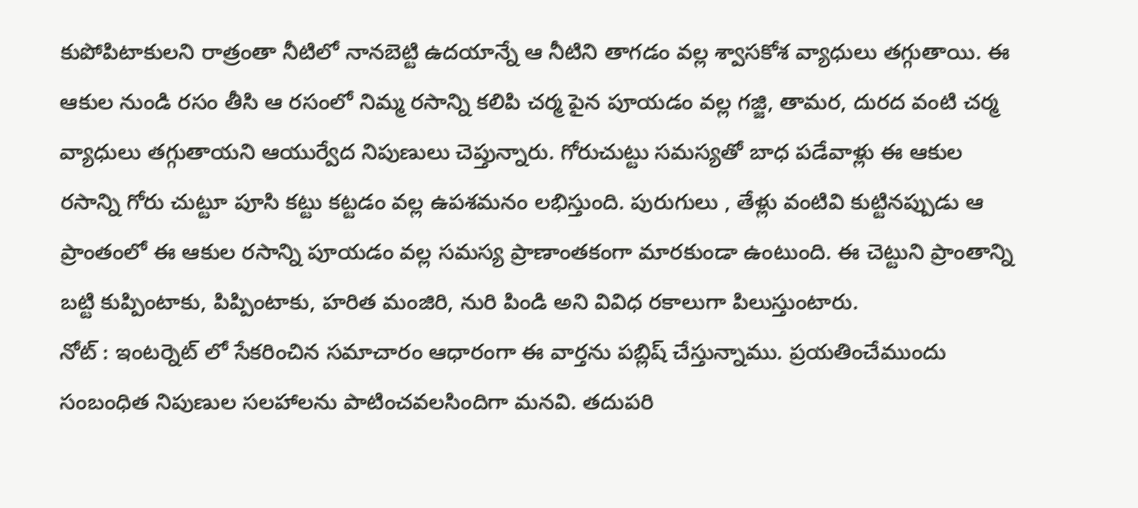కుపోపిటాకులని రాత్రంతా నీటిలో నానబెట్టి ఉదయాన్నే ఆ నీటిని తాగడం వల్ల శ్వాసకోశ వ్యాధులు తగ్గుతాయి. ఈ ఆకుల నుండి రసం తీసి ఆ రసంలో నిమ్మ రసాన్ని కలిపి చర్మ పైన పూయడం వల్ల గజ్జి, తామర, దురద వంటి చర్మ వ్యాధులు తగ్గుతాయని ఆయుర్వేద నిపుణులు చెప్తున్నారు. గోరుచుట్టు సమస్యతో బాధ పడేవాళ్లు ఈ ఆకుల రసాన్ని గోరు చుట్టూ పూసి కట్టు కట్టడం వల్ల ఉపశమనం లభిస్తుంది. పురుగులు , తేళ్లు వంటివి కుట్టినప్పుడు ఆ ప్రాంతంలో ఈ ఆకుల రసాన్ని పూయడం వల్ల సమస్య ప్రాణాంతకంగా మారకుండా ఉంటుంది. ఈ చెట్టుని ప్రాంతాన్ని బట్టి కుప్పింటాకు, పిప్పింటాకు, హరిత మంజిరి, నురి పిండి అని వివిధ రకాలుగా పిలుస్తుంటారు.
నోట్ : ఇంటర్నెట్ లో సేకరించిన సమాచారం ఆధారంగా ఈ వార్తను పబ్లిష్ చేస్తున్నాము. ప్రయతించేముందు సంబంధిత నిపుణుల సలహాలను పాటించవలసిందిగా మనవి. తదుపరి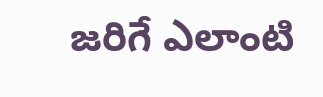జరిగే ఎలాంటి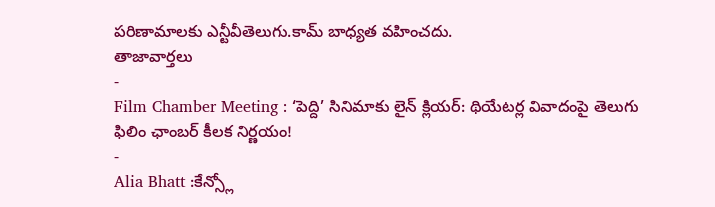పరిణామాలకు ఎన్టీవీతెలుగు.కామ్ బాధ్యత వహించదు.
తాజావార్తలు
-
Film Chamber Meeting : ‘పెద్ది’ సినిమాకు లైన్ క్లియర్: థియేటర్ల వివాదంపై తెలుగు ఫిలిం ఛాంబర్ కీలక నిర్ణయం!
-
Alia Bhatt :కేన్స్లో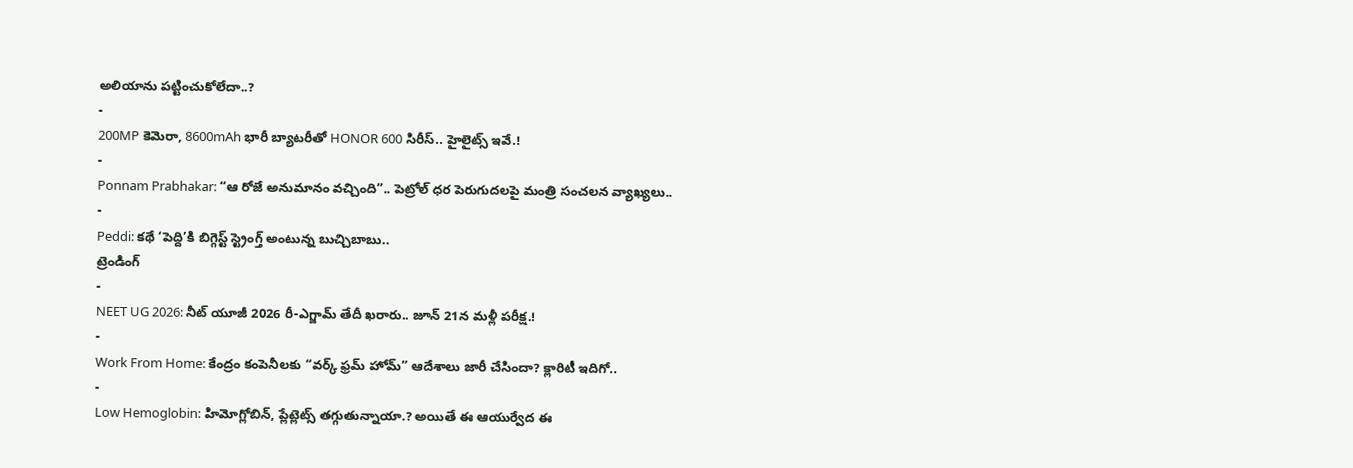అలియాను పట్టించుకోలేదా..?
-
200MP కెమెరా, 8600mAh భారీ బ్యాటరీతో HONOR 600 సిరీస్.. హైలైట్స్ ఇవే.!
-
Ponnam Prabhakar: “ఆ రోజే అనుమానం వచ్చింది”.. పెట్రోల్ ధర పెరుగుదలపై మంత్రి సంచలన వ్యాఖ్యలు..
-
Peddi: కథే ‘పెద్ది’కి బిగ్గెస్ట్ స్ట్రెంగ్త్ అంటున్న బుచ్చిబాబు..
ట్రెండింగ్
-
NEET UG 2026: నీట్ యూజీ 2026 రీ-ఎగ్జామ్ తేదీ ఖరారు.. జూన్ 21న మళ్లీ పరీక్ష.!
-
Work From Home: కేంద్రం కంపెనీలకు “వర్క్ ఫ్రమ్ హోమ్” ఆదేశాలు జారీ చేసిందా? క్లారిటీ ఇదిగో..
-
Low Hemoglobin: హిమోగ్లోబిన్, ప్లేట్లెట్స్ తగ్గుతున్నాయా.? అయితే ఈ ఆయుర్వేద ఈ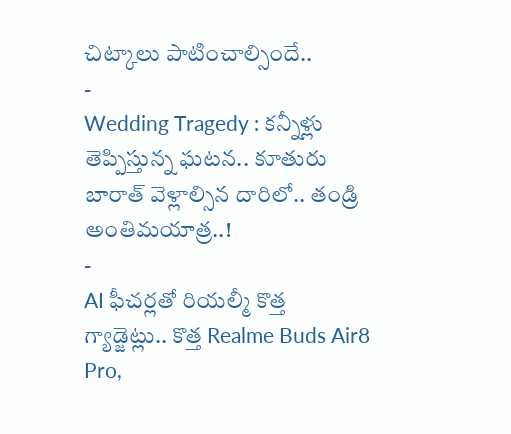చిట్కాలు పాటించాల్సిందే..
-
Wedding Tragedy : కన్నీళ్లు తెప్పిస్తున్న ఘటన.. కూతురు బారాత్ వెళ్లాల్సిన దారిలో.. తండ్రి అంతిమయాత్ర..!
-
AI ఫీచర్లతో రియల్మీ కొత్త గ్యాడ్జెట్లు.. కొత్త Realme Buds Air8 Pro,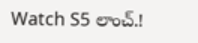Watch S5 లాంచ్.!